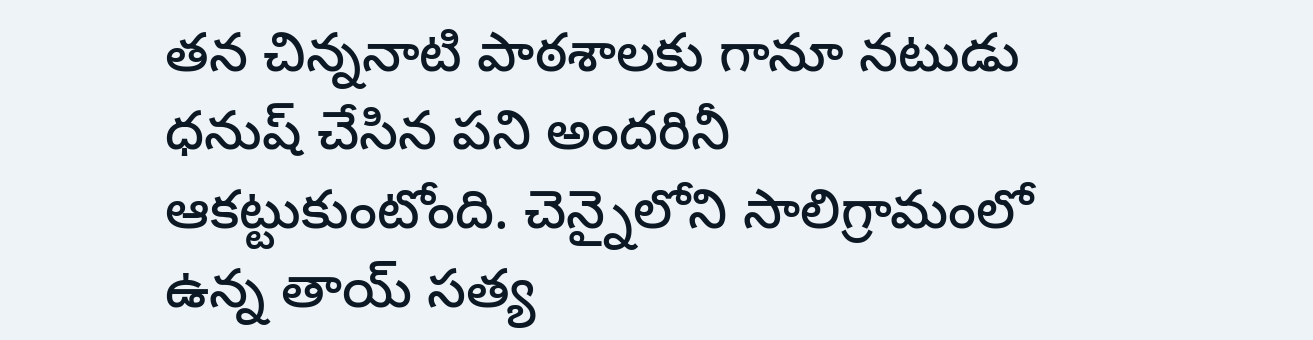తన చిన్ననాటి పాఠశాలకు గానూ నటుడు ధనుష్ చేసిన పని అందరినీ ఆకట్టుకుంటోంది. చెన్నైలోని సాలిగ్రామంలో ఉన్న తాయ్ సత్య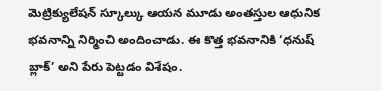మెట్రిక్యులేషన్ స్కూల్కు ఆయన మూడు అంతస్తుల ఆధునిక భవనాన్ని నిర్మించి అందించాడు. ఈ కొత్త భవనానికి ‘ధనుష్ బ్లాక్’ అని పేరు పెట్టడం విశేషం.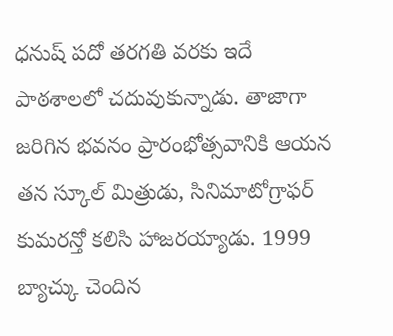ధనుష్ పదో తరగతి వరకు ఇదే పాఠశాలలో చదువుకున్నాడు. తాజాగా జరిగిన భవనం ప్రారంభోత్సవానికి ఆయన తన స్కూల్ మిత్రుడు, సినిమాటోగ్రాఫర్ కుమరన్తో కలిసి హాజరయ్యాడు. 1999 బ్యాచ్కు చెందిన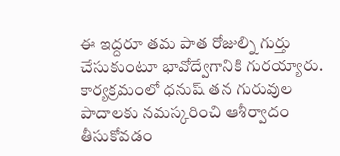ఈ ఇద్దరూ తమ పాత రోజుల్ని గుర్తు చేసుకుంటూ భావోద్వేగానికి గురయ్యారు.
కార్యక్రమంలో ధనుష్ తన గురువుల పాదాలకు నమస్కరించి ఆశీర్వాదం తీసుకోవడం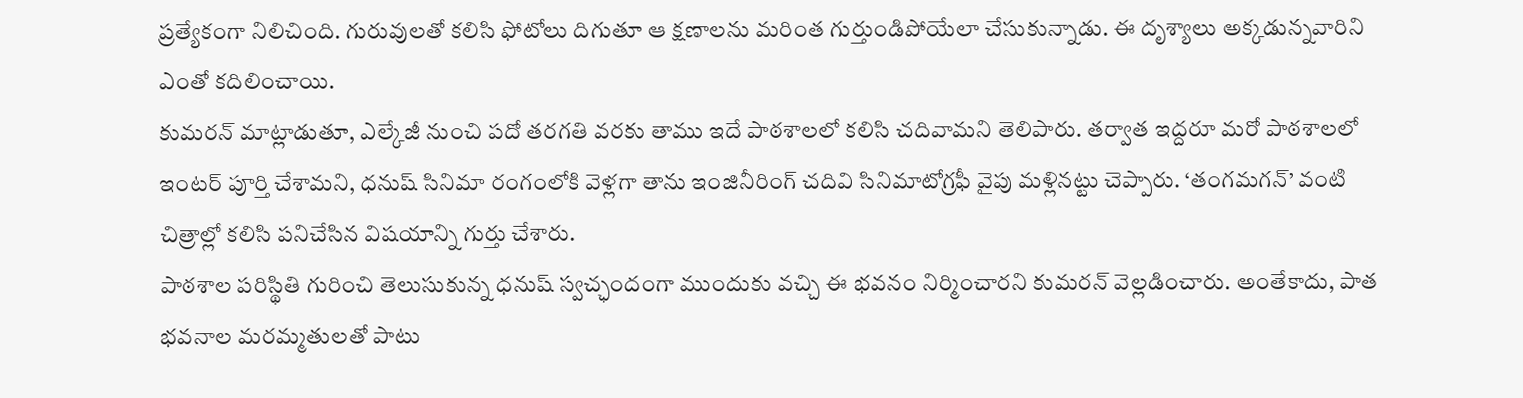ప్రత్యేకంగా నిలిచింది. గురువులతో కలిసి ఫోటోలు దిగుతూ ఆ క్షణాలను మరింత గుర్తుండిపోయేలా చేసుకున్నాడు. ఈ దృశ్యాలు అక్కడున్నవారిని ఎంతో కదిలించాయి.
కుమరన్ మాట్లాడుతూ, ఎల్కేజీ నుంచి పదో తరగతి వరకు తాము ఇదే పాఠశాలలో కలిసి చదివామని తెలిపారు. తర్వాత ఇద్దరూ మరో పాఠశాలలో ఇంటర్ పూర్తి చేశామని, ధనుష్ సినిమా రంగంలోకి వెళ్లగా తాను ఇంజినీరింగ్ చదివి సినిమాటోగ్రఫీ వైపు మళ్లినట్టు చెప్పారు. ‘తంగమగన్’ వంటి చిత్రాల్లో కలిసి పనిచేసిన విషయాన్ని గుర్తు చేశారు.
పాఠశాల పరిస్థితి గురించి తెలుసుకున్న ధనుష్ స్వచ్ఛందంగా ముందుకు వచ్చి ఈ భవనం నిర్మించారని కుమరన్ వెల్లడించారు. అంతేకాదు, పాత భవనాల మరమ్మతులతో పాటు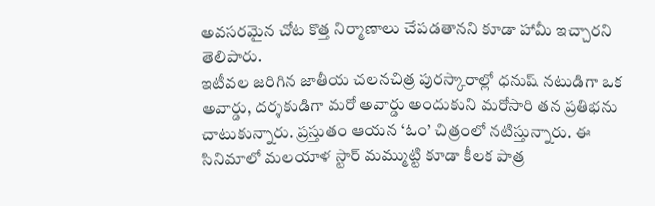అవసరమైన చోట కొత్త నిర్మాణాలు చేపడతానని కూడా హామీ ఇచ్చారని తెలిపారు.
ఇటీవల జరిగిన జాతీయ చలనచిత్ర పురస్కారాల్లో ధనుష్ నటుడిగా ఒక అవార్డు, దర్శకుడిగా మరో అవార్డు అందుకుని మరోసారి తన ప్రతిభను చాటుకున్నారు. ప్రస్తుతం ఆయన ‘ఓం’ చిత్రంలో నటిస్తున్నారు. ఈ సినిమాలో మలయాళ స్టార్ మమ్ముట్టి కూడా కీలక పాత్ర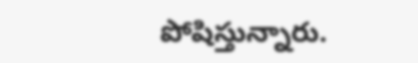పోషిస్తున్నారు.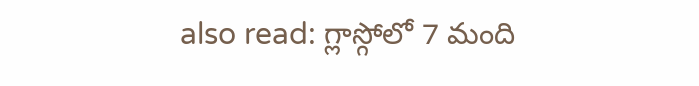also read: గ్లాస్గోలో 7 మంది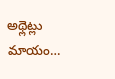అథ్లెట్లు మాయం…